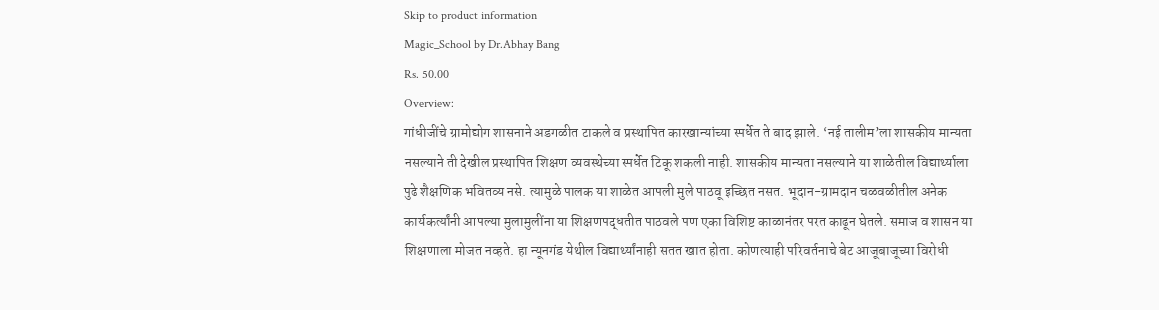Skip to product information
Magic_School by Dr.Abhay Bang
Rs. 50.00
Overview:
गांधीजींचे ग्रामोद्योग शासनाने अडगळीत टाकले व प्रस्थापित कारखान्यांच्या स्पर्धेत ते बाद झाले. ‘नई तालीम’ला शासकीय मान्यता नसल्याने ती देखील प्रस्थापित शिक्षण व्यवस्थेच्या स्पर्धेत टिकू शकली नाही. शासकीय मान्यता नसल्याने या शाळेतील विद्यार्थ्याला पुढे शैक्षणिक भवितव्य नसे. त्यामुळे पालक या शाळेत आपली मुले पाठवू इच्छित नसत. भूदान-ग्रामदान चळवळीतील अनेक कार्यकर्त्यांनी आपल्या मुलामुलींना या शिक्षणपद्धतीत पाठवले पण एका विशिष्ट काळानंतर परत काढून घेतले. समाज व शासन या शिक्षणाला मोजत नव्हते. हा न्यूनगंड येथील विद्यार्थ्यांनाही सतत खात होता. कोणत्याही परिवर्तनाचे बेट आजूबाजूच्या विरोधी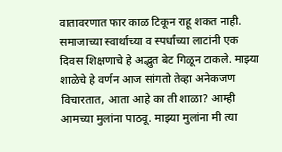वातावरणात फार काळ टिकून राहू शकत नाही. समाजाच्या स्वार्थाच्या व स्पर्धांच्या लाटांनी एक दिवस शिक्षणाचे हे अद्भुत बेट गिळून टाकले. माझ्या शाळेचे हे वर्णन आज सांगतो तेव्हा अनेकजण विचारतात, आता आहे का ती शाळा? आम्ही आमच्या मुलांना पाठवू. माझ्या मुलांना मी त्या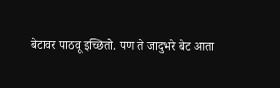बेटावर पाठवू इच्छितो. पण ते जादुभरे बेट आता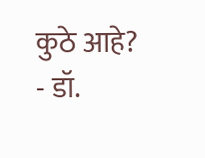कुठे आहे? - डॉ.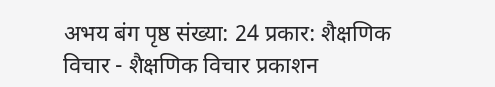अभय बंग पृष्ठ संख्या: 24 प्रकार: शैक्षणिक विचार - शैक्षणिक विचार प्रकाशन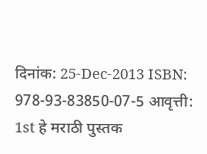दिनांक: 25-Dec-2013 ISBN: 978-93-83850-07-5 आवृत्ती: 1st हे मराठी पुस्तक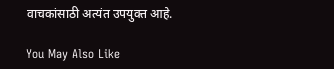वाचकांसाठी अत्यंत उपयुक्त आहे.

You May Also Like